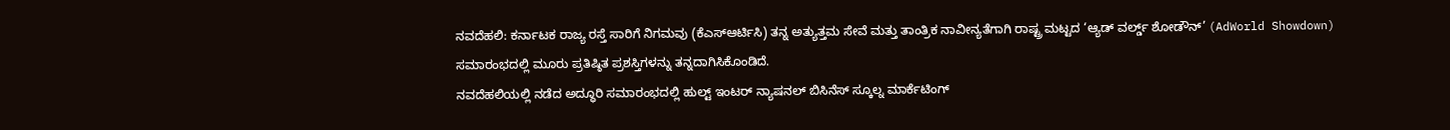ನವದೆಹಲಿ: ಕರ್ನಾಟಕ ರಾಜ್ಯ ರಸ್ತೆ ಸಾರಿಗೆ ನಿಗಮವು (ಕೆಎಸ್ಆರ್ಟಿಸಿ) ತನ್ನ ಅತ್ಯುತ್ತಮ ಸೇವೆ ಮತ್ತು ತಾಂತ್ರಿಕ ನಾವೀನ್ಯತೆಗಾಗಿ ರಾಷ್ಟ್ರ ಮಟ್ಟದ ‘ಆ್ಯಡ್ ವರ್ಲ್ಡ್ ಶೋಡೌನ್’ (AdWorld Showdown) ಸಮಾರಂಭದಲ್ಲಿ ಮೂರು ಪ್ರತಿಷ್ಠಿತ ಪ್ರಶಸ್ತಿಗಳನ್ನು ತನ್ನದಾಗಿಸಿಕೊಂಡಿದೆ.
ನವದೆಹಲಿಯಲ್ಲಿ ನಡೆದ ಅದ್ಧೂರಿ ಸಮಾರಂಭದಲ್ಲಿ ಹುಲ್ಟ್ ಇಂಟರ್ ನ್ಯಾಷನಲ್ ಬಿಸಿನೆಸ್ ಸ್ಕೂಲ್ನ ಮಾರ್ಕೆಟಿಂಗ್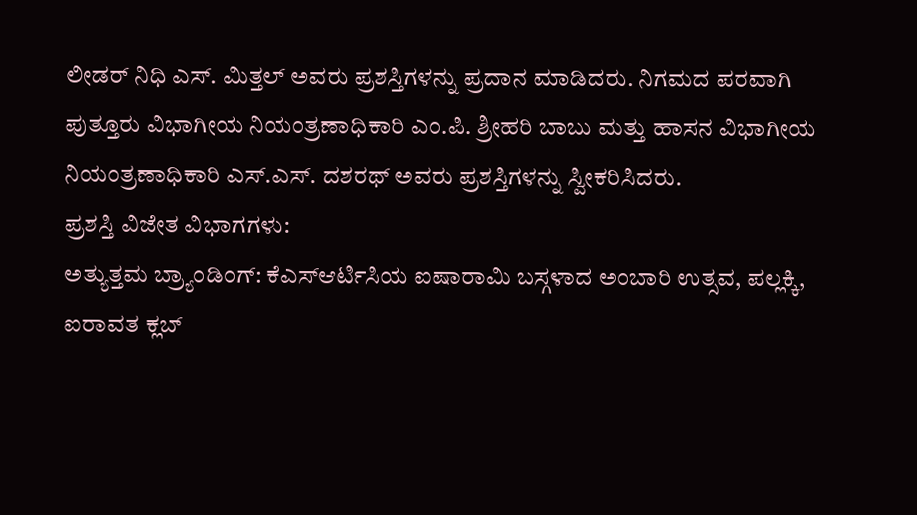ಲೀಡರ್ ನಿಧಿ ಎಸ್. ಮಿತ್ತಲ್ ಅವರು ಪ್ರಶಸ್ತಿಗಳನ್ನು ಪ್ರದಾನ ಮಾಡಿದರು. ನಿಗಮದ ಪರವಾಗಿ ಪುತ್ತೂರು ವಿಭಾಗೀಯ ನಿಯಂತ್ರಣಾಧಿಕಾರಿ ಎಂ.ಪಿ. ಶ್ರೀಹರಿ ಬಾಬು ಮತ್ತು ಹಾಸನ ವಿಭಾಗೀಯ ನಿಯಂತ್ರಣಾಧಿಕಾರಿ ಎಸ್.ಎಸ್. ದಶರಥ್ ಅವರು ಪ್ರಶಸ್ತಿಗಳನ್ನು ಸ್ವೀಕರಿಸಿದರು.
ಪ್ರಶಸ್ತಿ ವಿಜೇತ ವಿಭಾಗಗಳು:
ಅತ್ಯುತ್ತಮ ಬ್ರ್ಯಾಂಡಿಂಗ್: ಕೆಎಸ್ಆರ್ಟಿಸಿಯ ಐಷಾರಾಮಿ ಬಸ್ಗಳಾದ ಅಂಬಾರಿ ಉತ್ಸವ, ಪಲ್ಲಕ್ಕಿ, ಐರಾವತ ಕ್ಲಬ್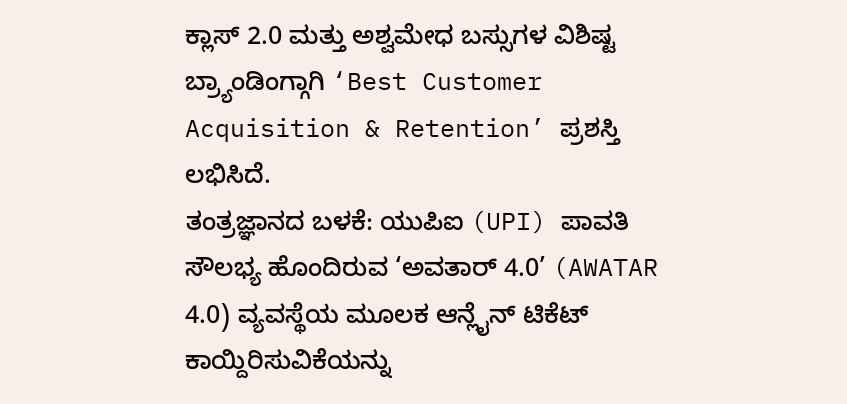ಕ್ಲಾಸ್ 2.0 ಮತ್ತು ಅಶ್ವಮೇಧ ಬಸ್ಸುಗಳ ವಿಶಿಷ್ಟ ಬ್ರ್ಯಾಂಡಿಂಗ್ಗಾಗಿ ‘Best Customer Acquisition & Retention’ ಪ್ರಶಸ್ತಿ ಲಭಿಸಿದೆ.
ತಂತ್ರಜ್ಞಾನದ ಬಳಕೆ: ಯುಪಿಐ (UPI) ಪಾವತಿ ಸೌಲಭ್ಯ ಹೊಂದಿರುವ ‘ಅವತಾರ್ 4.0’ (AWATAR 4.0) ವ್ಯವಸ್ಥೆಯ ಮೂಲಕ ಆನ್ಲೈನ್ ಟಿಕೆಟ್ ಕಾಯ್ದಿರಿಸುವಿಕೆಯನ್ನು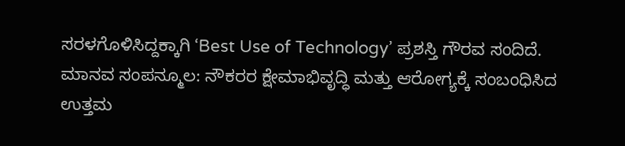ಸರಳಗೊಳಿಸಿದ್ದಕ್ಕಾಗಿ ‘Best Use of Technology’ ಪ್ರಶಸ್ತಿ ಗೌರವ ಸಂದಿದೆ.
ಮಾನವ ಸಂಪನ್ಮೂಲ: ನೌಕರರ ಕ್ಷೇಮಾಭಿವೃದ್ಧಿ ಮತ್ತು ಆರೋಗ್ಯಕ್ಕೆ ಸಂಬಂಧಿಸಿದ ಉತ್ತಮ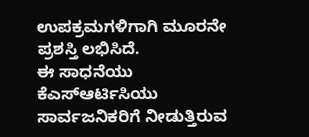ಉಪಕ್ರಮಗಳಿಗಾಗಿ ಮೂರನೇ ಪ್ರಶಸ್ತಿ ಲಭಿಸಿದೆ.
ಈ ಸಾಧನೆಯು ಕೆಎಸ್ಆರ್ಟಿಸಿಯು ಸಾರ್ವಜನಿಕರಿಗೆ ನೀಡುತ್ತಿರುವ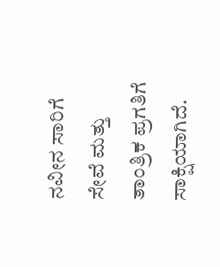ನವೀನ ಸಾರಿಗೆ ಸೇವೆ ಮತ್ತು ತಾಂತ್ರಿಕ ಪ್ರಗತಿಗೆ ಸಾಕ್ಷಿಯಾಗಿದೆ.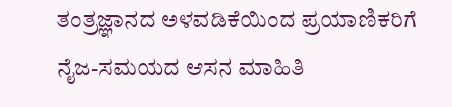ತಂತ್ರಜ್ಞಾನದ ಅಳವಡಿಕೆಯಿಂದ ಪ್ರಯಾಣಿಕರಿಗೆ ನೈಜ-ಸಮಯದ ಆಸನ ಮಾಹಿತಿ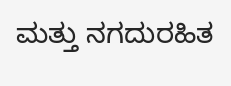ಮತ್ತು ನಗದುರಹಿತ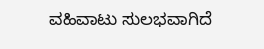ವಹಿವಾಟು ಸುಲಭವಾಗಿದೆ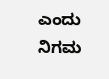ಎಂದು ನಿಗಮ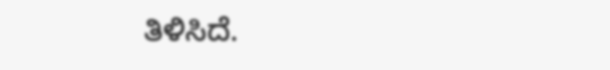ತಿಳಿಸಿದೆ.